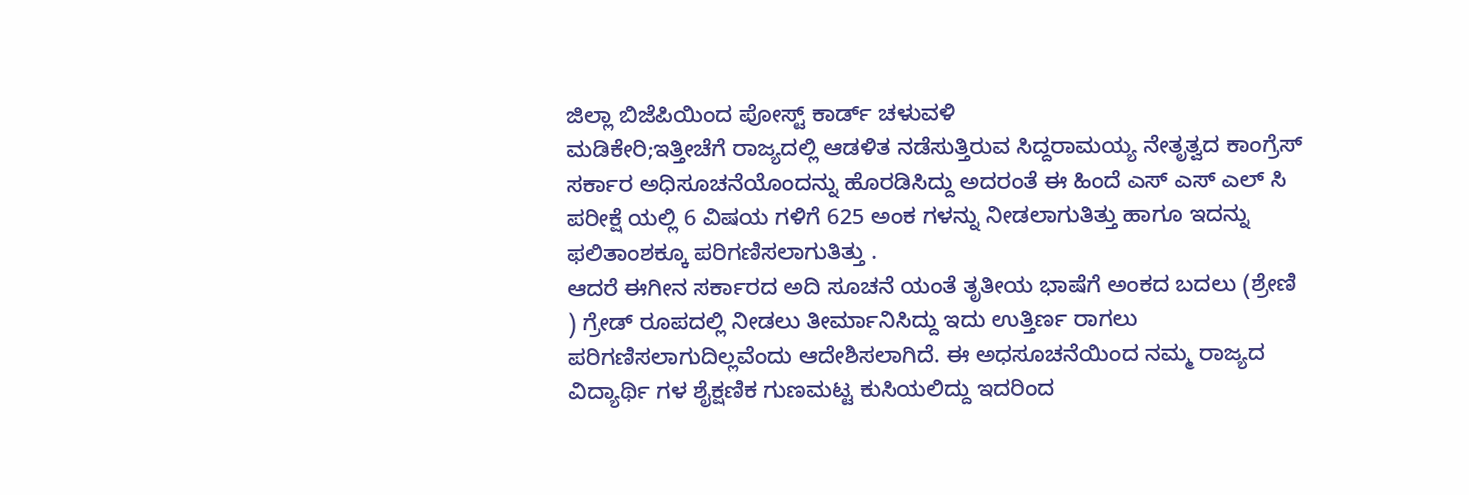ಜಿಲ್ಲಾ ಬಿಜೆಪಿಯಿಂದ ಪೋಸ್ಟ್ ಕಾರ್ಡ್ ಚಳುವಳಿ
ಮಡಿಕೇರಿ;ಇತ್ತೀಚೆಗೆ ರಾಜ್ಯದಲ್ಲಿ ಆಡಳಿತ ನಡೆಸುತ್ತಿರುವ ಸಿದ್ದರಾಮಯ್ಯ ನೇತೃತ್ವದ ಕಾಂಗ್ರೆಸ್ ಸರ್ಕಾರ ಅಧಿಸೂಚನೆಯೊಂದನ್ನು ಹೊರಡಿಸಿದ್ದು ಅದರಂತೆ ಈ ಹಿಂದೆ ಎಸ್ ಎಸ್ ಎಲ್ ಸಿ ಪರೀಕ್ಷೆ ಯಲ್ಲಿ 6 ವಿಷಯ ಗಳಿಗೆ 625 ಅಂಕ ಗಳನ್ನು ನೀಡಲಾಗುತಿತ್ತು ಹಾಗೂ ಇದನ್ನು ಫಲಿತಾಂಶಕ್ಕೂ ಪರಿಗಣಿಸಲಾಗುತಿತ್ತು .
ಆದರೆ ಈಗೀನ ಸರ್ಕಾರದ ಅದಿ ಸೂಚನೆ ಯಂತೆ ತೃತೀಯ ಭಾಷೆಗೆ ಅಂಕದ ಬದಲು (ಶ್ರೇಣಿ ) ಗ್ರೇಡ್ ರೂಪದಲ್ಲಿ ನೀಡಲು ತೀರ್ಮಾನಿಸಿದ್ದು ಇದು ಉತ್ತಿರ್ಣ ರಾಗಲು ಪರಿಗಣಿಸಲಾಗುದಿಲ್ಲವೆಂದು ಆದೇಶಿಸಲಾಗಿದೆ. ಈ ಅಧಸೂಚನೆಯಿಂದ ನಮ್ಮ ರಾಜ್ಯದ ವಿದ್ಯಾರ್ಥಿ ಗಳ ಶೈಕ್ಷಣಿಕ ಗುಣಮಟ್ಟ ಕುಸಿಯಲಿದ್ದು ಇದರಿಂದ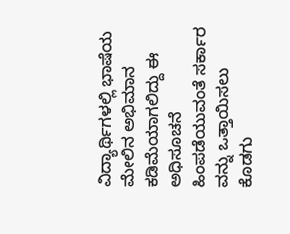ವಿದ್ಯಾರ್ಥಿಗಳಲ್ಲಿ ಭಾಷೆಯ ಮೇಲಿನ ಅಭಿಮಾನ ಕಡಿಮೆಯಾಗಲಿದ್ದು ಈ ಅಧಿಸೂಚನೆ ಹಿಂಪಡೆಯುವಂತೆ ಸರ್ಕಾರ ವನ್ನು ಒತ್ತಾಯಿಸಲು ಕೊಡಗು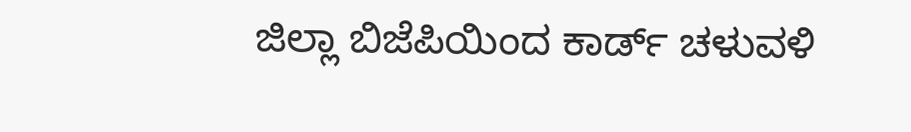ಜಿಲ್ಲಾ ಬಿಜೆಪಿಯಿಂದ ಕಾರ್ಡ್ ಚಳುವಳಿ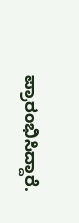ಪ್ರಾರಂಭಿಸಿದ್ದಾರೆ.